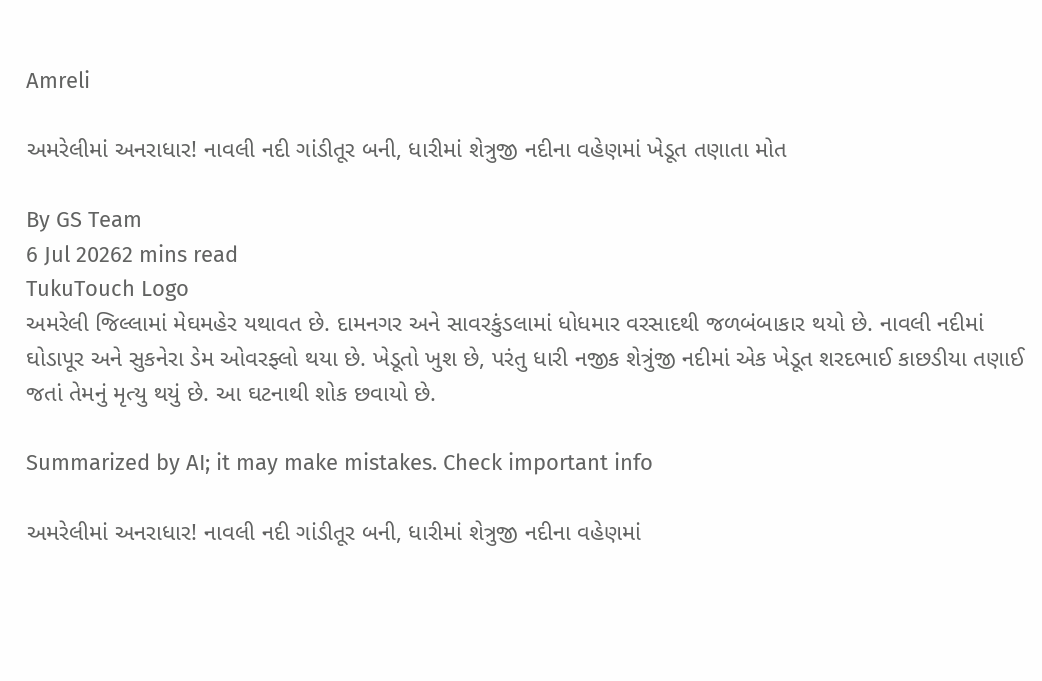Amreli

અમરેલીમાં અનરાધાર! નાવલી નદી ગાંડીતૂર બની, ધારીમાં શેત્રુજી નદીના વહેણમાં ખેડૂત તણાતા મોત

By GS Team
6 Jul 20262 mins read
TukuTouch Logo
અમરેલી જિલ્લામાં મેઘમહેર યથાવત છે. દામનગર અને સાવરકુંડલામાં ધોધમાર વરસાદથી જળબંબાકાર થયો છે. નાવલી નદીમાં ઘોડાપૂર અને સુકનેરા ડેમ ઓવરફ્લો થયા છે. ખેડૂતો ખુશ છે, પરંતુ ધારી નજીક શેત્રુંજી નદીમાં એક ખેડૂત શરદભાઈ કાછડીયા તણાઈ જતાં તેમનું મૃત્યુ થયું છે. આ ઘટનાથી શોક છવાયો છે.

Summarized by AI; it may make mistakes. Check important info

અમરેલીમાં અનરાધાર! નાવલી નદી ગાંડીતૂર બની, ધારીમાં શેત્રુજી નદીના વહેણમાં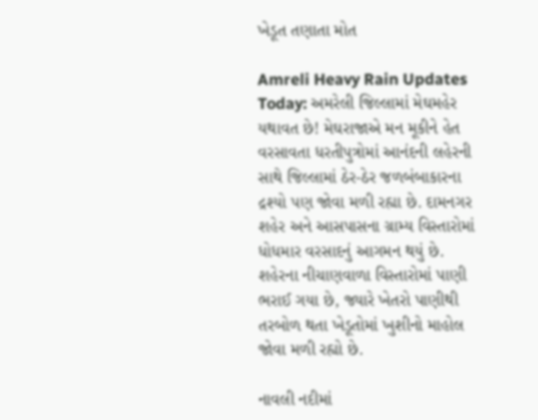ખેડૂત તણાતા મોત

Amreli Heavy Rain Updates Today: અમરેલી જિલ્લામાં મેઘમહેર યથાવત છે! મેઘરાજાએ મન મૂકીને હેત વરસાવતા ધરતીપુત્રોમાં આનંદની લહેરની સાથે જિલ્લામાં ઠેર-ઠેર જળબંબાકારના દ્રશ્યો પણ જોવા મળી રહ્યા છે. દામનગર શહેર અને આસપાસના ગ્રામ્ય વિસ્તારોમાં ધોધમાર વરસાદનું આગમન થયું છે. શહેરના નીચાણવાળા વિસ્તારોમાં પાણી ભરાઈ ગયા છે, જ્યારે ખેતરો પાણીથી તરબોળ થતા ખેડૂતોમાં ખુશીનો માહોલ જોવા મળી રહ્યો છે.

નાવલી નદીમાં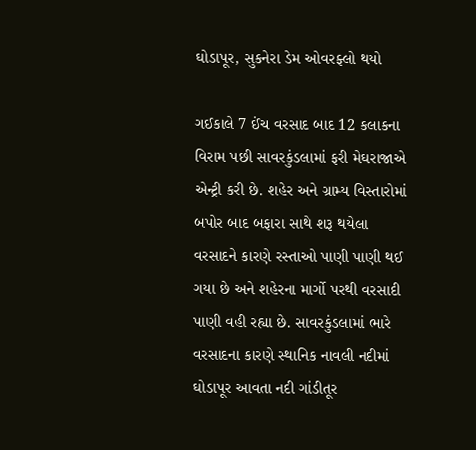ઘોડાપૂર, સુકનેરા ડેમ ઓવરફ્લો થયો

ગઈકાલે 7 ઈંચ વરસાદ બાદ 12 કલાકના વિરામ પછી સાવરકુંડલામાં ફરી મેઘરાજાએ એન્ટ્રી કરી છે. શહેર અને ગ્રામ્ય વિસ્તારોમાં બપોર બાદ બફારા સાથે શરૂ થયેલા વરસાદને કારણે રસ્તાઓ પાણી પાણી થઈ ગયા છે અને શહેરના માર્ગો પરથી વરસાદી પાણી વહી રહ્યા છે. સાવરકુંડલામાં ભારે વરસાદના કારણે સ્થાનિક નાવલી નદીમાં ઘોડાપૂર આવતા નદી ગાંડીતૂર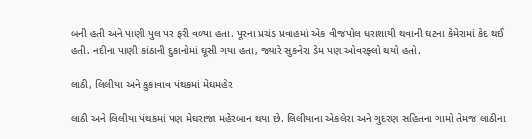બની હતી અને પાણી પુલ પર ફરી વળ્યા હતા. પૂરના પ્રચંડ પ્રવાહમાં એક વીજપોલ ધરાશાયી થવાની ઘટના કેમેરામાં કેદ થઈ હતી. નદીના પાણી કાંઠાની દુકાનોમાં ઘૂસી ગયા હતા, જ્યારે સુકનેરા ડેમ પણ ઓવરફ્લો થયો હતો.

લાઠી, લિલીયા અને કુકાવાવ પંથકમાં મેઘમહેર

લાઠી અને લિલીયા પંથકમાં પણ મેઘરાજા મહેરબાન થયા છે. લિલીયાના એકલેરા અને ગુદરણ સહિતના ગામો તેમજ લાઠીના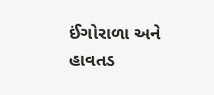ઈંગોરાળા અને હાવતડ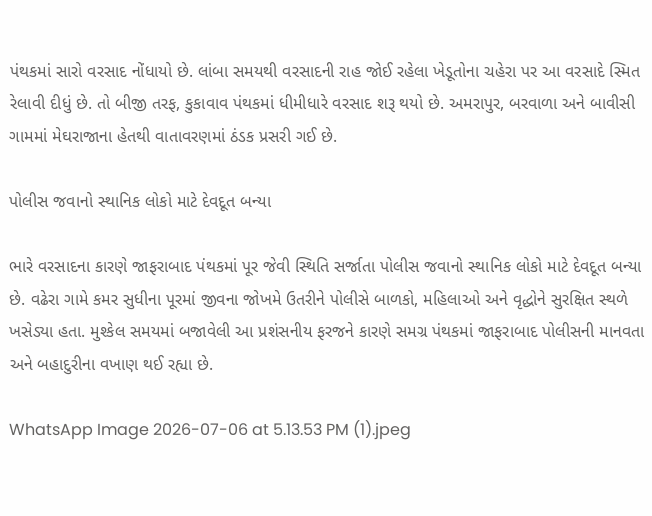પંથકમાં સારો વરસાદ નોંધાયો છે. લાંબા સમયથી વરસાદની રાહ જોઈ રહેલા ખેડૂતોના ચહેરા પર આ વરસાદે સ્મિત રેલાવી દીધું છે. તો બીજી તરફ, કુકાવાવ પંથકમાં ધીમીધારે વરસાદ શરૂ થયો છે. અમરાપુર, બરવાળા અને બાવીસી ગામમાં મેઘરાજાના હેતથી વાતાવરણમાં ઠંડક પ્રસરી ગઈ છે.

પોલીસ જવાનો સ્થાનિક લોકો માટે દેવદૂત બન્યા

ભારે વરસાદના કારણે જાફરાબાદ પંથકમાં પૂર જેવી સ્થિતિ સર્જાતા પોલીસ જવાનો સ્થાનિક લોકો માટે દેવદૂત બન્યા છે. વઢેરા ગામે કમર સુધીના પૂરમાં જીવના જોખમે ઉતરીને પોલીસે બાળકો, મહિલાઓ અને વૃદ્ધોને સુરક્ષિત સ્થળે ખસેડ્યા હતા. મુશ્કેલ સમયમાં બજાવેલી આ પ્રશંસનીય ફરજને કારણે સમગ્ર પંથકમાં જાફરાબાદ પોલીસની માનવતા અને બહાદુરીના વખાણ થઈ રહ્યા છે.

WhatsApp Image 2026-07-06 at 5.13.53 PM (1).jpeg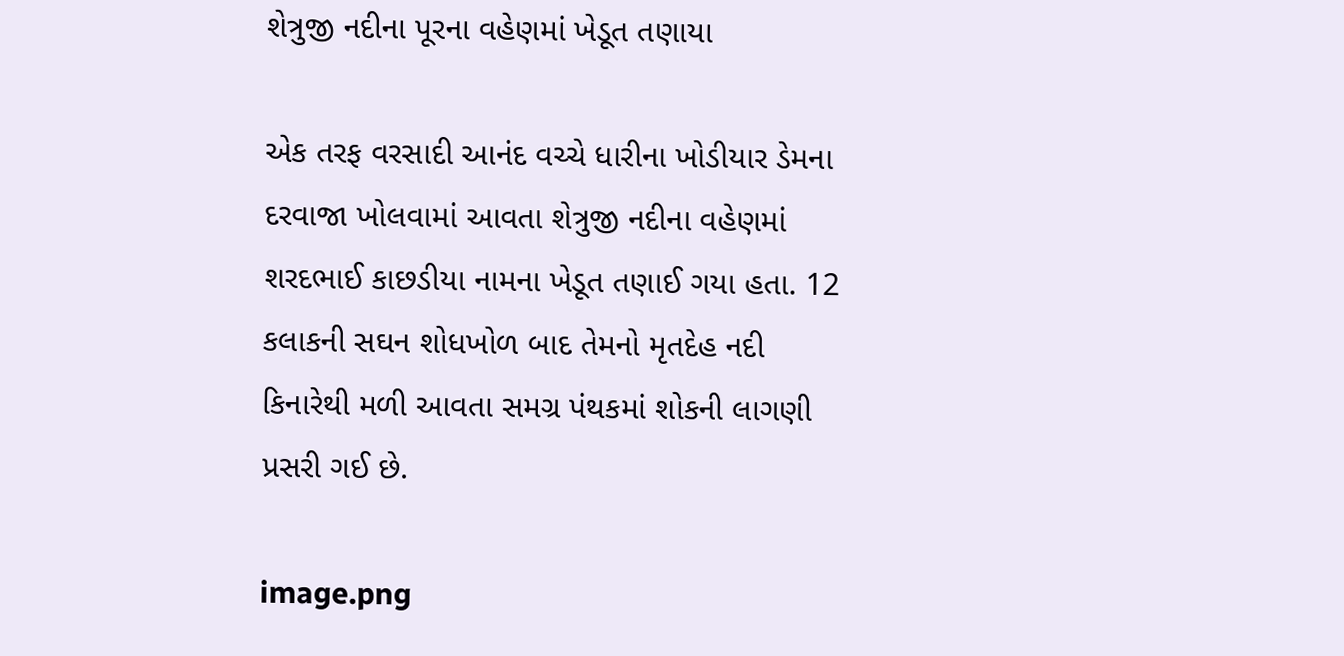શેત્રુજી નદીના પૂરના વહેણમાં ખેડૂત તણાયા

એક તરફ વરસાદી આનંદ વચ્ચે ધારીના ખોડીયાર ડેમના દરવાજા ખોલવામાં આવતા શેત્રુજી નદીના વહેણમાં શરદભાઈ કાછડીયા નામના ખેડૂત તણાઈ ગયા હતા. 12 કલાકની સઘન શોધખોળ બાદ તેમનો મૃતદેહ નદી કિનારેથી મળી આવતા સમગ્ર પંથકમાં શોકની લાગણી પ્રસરી ગઈ છે.

image.png